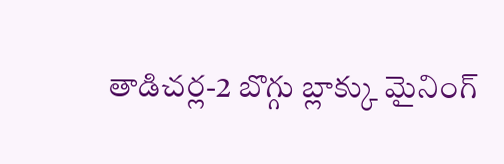తాడిచర్ల-2 బొగ్గు బ్లాక్కు మైనింగ్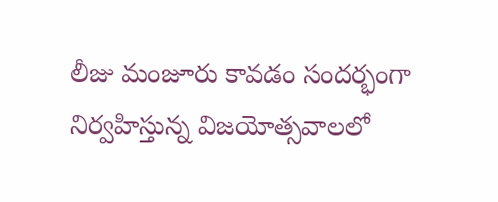లీజు మంజూరు కావడం సందర్భంగా నిర్వహిస్తున్న విజయోత్సవాలలో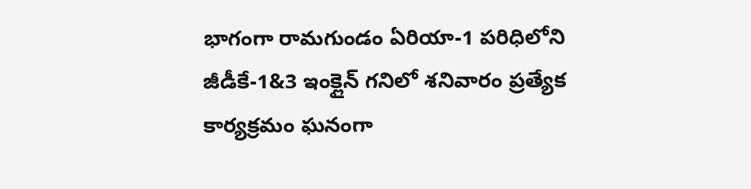భాగంగా రామగుండం ఏరియా-1 పరిధిలోని జీడీకే-1&3 ఇంక్లైన్ గనిలో శనివారం ప్రత్యేక కార్యక్రమం ఘనంగా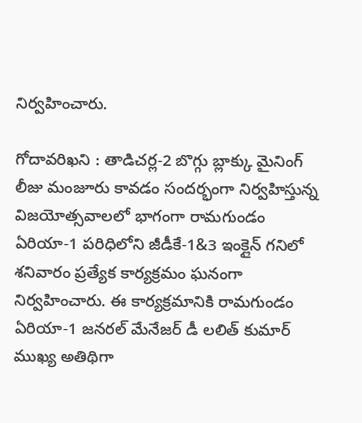నిర్వహించారు.

గోదావరిఖని : తాడిచర్ల-2 బొగ్గు బ్లాక్కు మైనింగ్ లీజు మంజూరు కావడం సందర్భంగా నిర్వహిస్తున్న విజయోత్సవాలలో భాగంగా రామగుండం ఏరియా-1 పరిధిలోని జీడీకే-1&3 ఇంక్లైన్ గనిలో శనివారం ప్రత్యేక కార్యక్రమం ఘనంగా నిర్వహించారు. ఈ కార్యక్రమానికి రామగుండం ఏరియా-1 జనరల్ మేనేజర్ డీ లలిత్ కుమార్ ముఖ్య అతిథిగా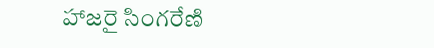హాజరై సింగరేణి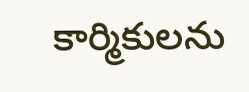కార్మికులను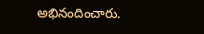అభినందించారు.